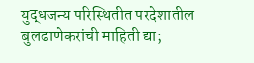युद्धजन्य परिस्थितीत परदेशातील बुलढाणेकरांची माहिती द्या;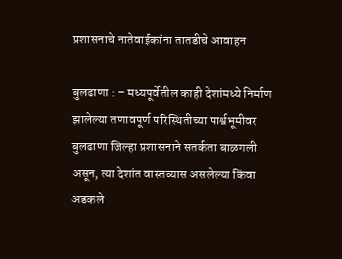प्रशासनाचे नातेवाईकांना तातडीचे आवाहन

बुलढाणा : – मध्यपूर्वेतील काही देशांमध्ये निर्माण झालेल्या तणावपूर्ण परिस्थितीच्या पार्श्वभूमीवर बुलढाणा जिल्हा प्रशासनाने सतर्कता बाळगली असून, त्या देशांत वास्तव्यास असलेल्या किंवा अडकले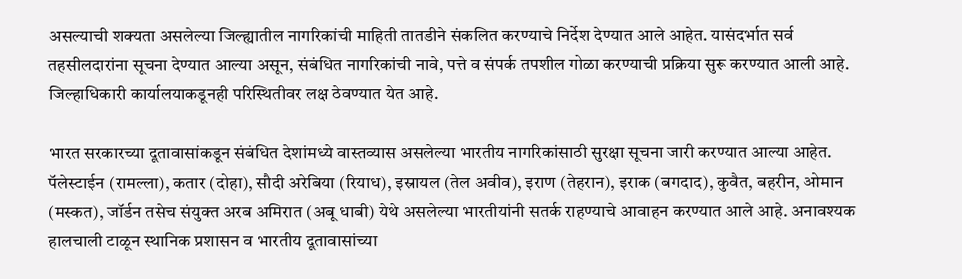असल्याची शक्यता असलेल्या जिल्ह्यातील नागरिकांची माहिती तातडीने संकलित करण्याचे निर्देश देण्यात आले आहेत. यासंदर्भात सर्व तहसीलदारांना सूचना देण्यात आल्या असून, संबंधित नागरिकांची नावे, पत्ते व संपर्क तपशील गोळा करण्याची प्रक्रिया सुरू करण्यात आली आहे. जिल्हाधिकारी कार्यालयाकडूनही परिस्थितीवर लक्ष ठेवण्यात येत आहे.

भारत सरकारच्या दूतावासांकडून संबंधित देशांमध्ये वास्तव्यास असलेल्या भारतीय नागरिकांसाठी सुरक्षा सूचना जारी करण्यात आल्या आहेत. पॅलेस्टाईन (रामल्ला), कतार (दोहा), सौदी अरेबिया (रियाध), इस्रायल (तेल अवीव), इराण (तेहरान), इराक (बगदाद), कुवैत, बहरीन, ओमान (मस्कत), जॉर्डन तसेच संयुक्त अरब अमिरात (अबू धाबी) येथे असलेल्या भारतीयांनी सतर्क राहण्याचे आवाहन करण्यात आले आहे. अनावश्यक हालचाली टाळून स्थानिक प्रशासन व भारतीय दूतावासांच्या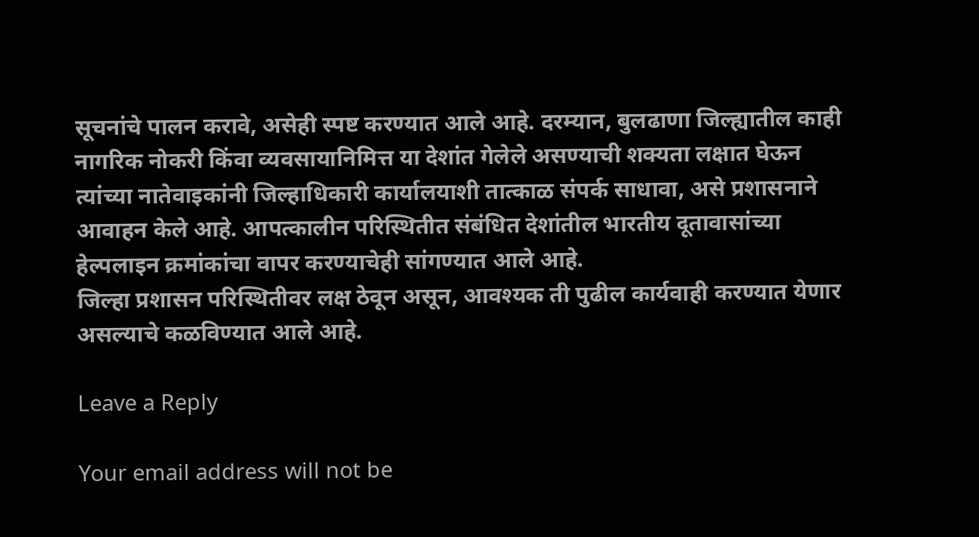सूचनांचे पालन करावे, असेही स्पष्ट करण्यात आले आहे. दरम्यान, बुलढाणा जिल्ह्यातील काही नागरिक नोकरी किंवा व्यवसायानिमित्त या देशांत गेलेले असण्याची शक्यता लक्षात घेऊन त्यांच्या नातेवाइकांनी जिल्हाधिकारी कार्यालयाशी तात्काळ संपर्क साधावा, असे प्रशासनाने आवाहन केले आहे. आपत्कालीन परिस्थितीत संबंधित देशांतील भारतीय दूतावासांच्या हेल्पलाइन क्रमांकांचा वापर करण्याचेही सांगण्यात आले आहे.
जिल्हा प्रशासन परिस्थितीवर लक्ष ठेवून असून, आवश्यक ती पुढील कार्यवाही करण्यात येणार असल्याचे कळविण्यात आले आहे.

Leave a Reply

Your email address will not be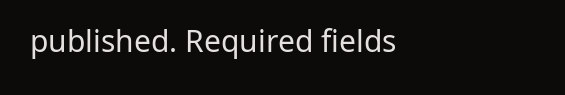published. Required fields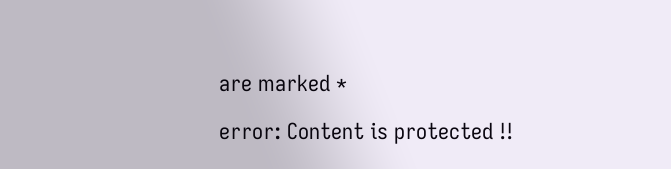are marked *

error: Content is protected !!